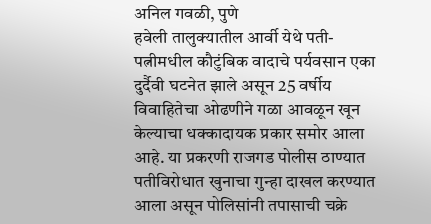अनिल गवळी, पुणे
हवेली तालुक्यातील आर्वी येथे पती-पत्नीमधील कौटुंबिक वादाचे पर्यवसान एका दुर्दैवी घटनेत झाले असून 25 वर्षीय विवाहितेचा ओढणीने गळा आवळून खून केल्याचा धक्कादायक प्रकार समोर आला आहे. या प्रकरणी राजगड पोलीस ठाण्यात पतीविरोधात खुनाचा गुन्हा दाखल करण्यात आला असून पोलिसांनी तपासाची चक्रे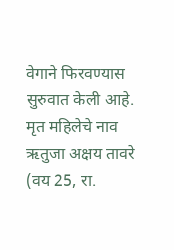वेगाने फिरवण्यास सुरुवात केली आहे.
मृत महिलेचे नाव ऋतुजा अक्षय तावरे (वय 25, रा.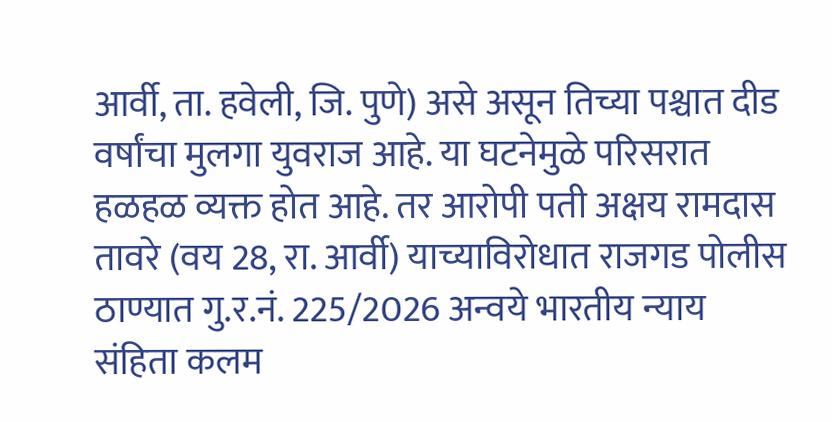आर्वी, ता. हवेली, जि. पुणे) असे असून तिच्या पश्चात दीड वर्षांचा मुलगा युवराज आहे. या घटनेमुळे परिसरात हळहळ व्यक्त होत आहे. तर आरोपी पती अक्षय रामदास तावरे (वय 28, रा. आर्वी) याच्याविरोधात राजगड पोलीस ठाण्यात गु.र.नं. 225/2026 अन्वये भारतीय न्याय संहिता कलम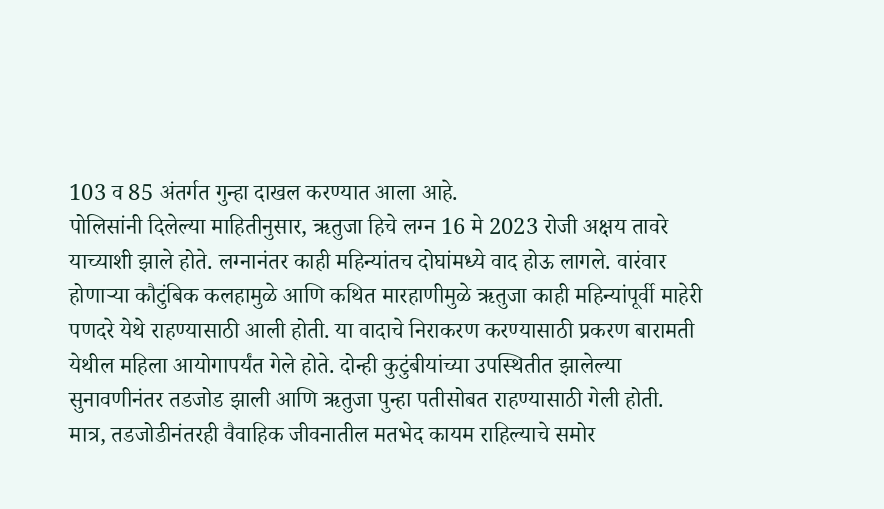103 व 85 अंतर्गत गुन्हा दाखल करण्यात आला आहे.
पोलिसांनी दिलेल्या माहितीनुसार, ऋतुजा हिचे लग्न 16 मे 2023 रोजी अक्षय तावरे याच्याशी झाले होते. लग्नानंतर काही महिन्यांतच दोघांमध्ये वाद होऊ लागले. वारंवार होणाऱ्या कौटुंबिक कलहामुळे आणि कथित मारहाणीमुळे ऋतुजा काही महिन्यांपूर्वी माहेरी पणदरे येथे राहण्यासाठी आली होती. या वादाचे निराकरण करण्यासाठी प्रकरण बारामती येथील महिला आयोगापर्यंत गेले होते. दोन्ही कुटुंबीयांच्या उपस्थितीत झालेल्या सुनावणीनंतर तडजोड झाली आणि ऋतुजा पुन्हा पतीसोबत राहण्यासाठी गेली होती.
मात्र, तडजोडीनंतरही वैवाहिक जीवनातील मतभेद कायम राहिल्याचे समोर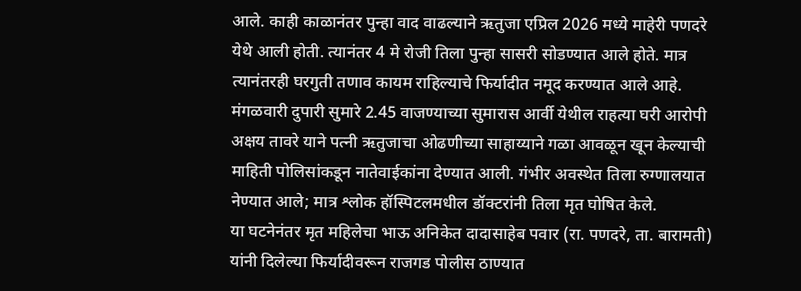आले. काही काळानंतर पुन्हा वाद वाढल्याने ऋतुजा एप्रिल 2026 मध्ये माहेरी पणदरे येथे आली होती. त्यानंतर 4 मे रोजी तिला पुन्हा सासरी सोडण्यात आले होते. मात्र त्यानंतरही घरगुती तणाव कायम राहिल्याचे फिर्यादीत नमूद करण्यात आले आहे.
मंगळवारी दुपारी सुमारे 2.45 वाजण्याच्या सुमारास आर्वी येथील राहत्या घरी आरोपी अक्षय तावरे याने पत्नी ऋतुजाचा ओढणीच्या साहाय्याने गळा आवळून खून केल्याची माहिती पोलिसांकडून नातेवाईकांना देण्यात आली. गंभीर अवस्थेत तिला रुग्णालयात नेण्यात आले; मात्र श्लोक हॉस्पिटलमधील डॉक्टरांनी तिला मृत घोषित केले.
या घटनेनंतर मृत महिलेचा भाऊ अनिकेत दादासाहेब पवार (रा. पणदरे, ता. बारामती) यांनी दिलेल्या फिर्यादीवरून राजगड पोलीस ठाण्यात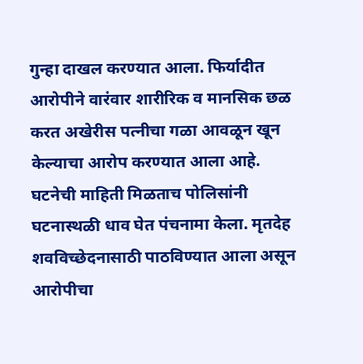गुन्हा दाखल करण्यात आला. फिर्यादीत आरोपीने वारंवार शारीरिक व मानसिक छळ करत अखेरीस पत्नीचा गळा आवळून खून केल्याचा आरोप करण्यात आला आहे.
घटनेची माहिती मिळताच पोलिसांनी घटनास्थळी धाव घेत पंचनामा केला. मृतदेह शवविच्छेदनासाठी पाठविण्यात आला असून आरोपीचा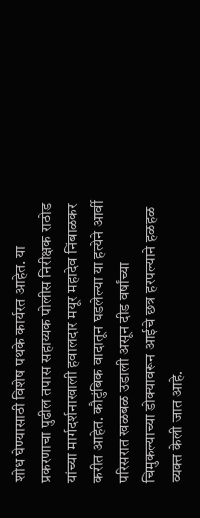शोध घेण्यासाठी विशेष पथके कार्यरत आहेत. या प्रकरणाचा पुढील तपास सहाय्यक पोलीस निरीक्षक राठोड यांच्या मार्गदर्शनाखाली हवालदार मयूर महादेव निंबाळकर करीत आहेत. कौटुंबिक वादातून घडलेल्या या हत्येने आर्वी परिसरात खळबळ उडाली असून दीड वर्षांच्या चिमुकल्याच्या डोक्यावरून आईचे छत्र हरपल्याने हळहळ व्यक्त केली जात आहे.